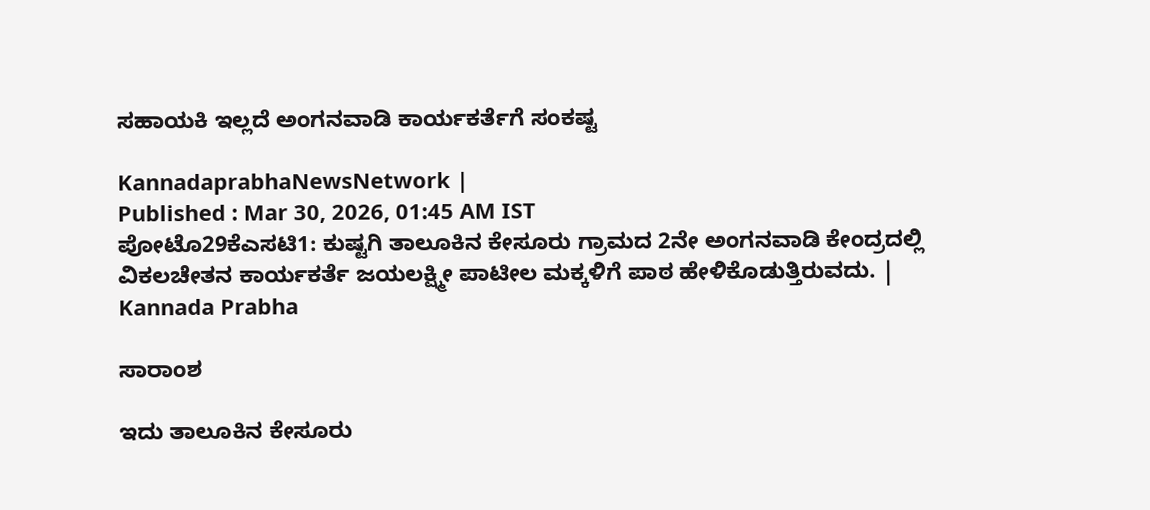ಸಹಾಯಕಿ ಇಲ್ಲದೆ ಅಂಗನವಾಡಿ ಕಾರ್ಯಕರ್ತೆಗೆ ಸಂಕಷ್ಟ

KannadaprabhaNewsNetwork |
Published : Mar 30, 2026, 01:45 AM IST
ಪೋಟೊ29ಕೆಎಸಟಿ1: ಕುಷ್ಟಗಿ ತಾಲೂಕಿನ ಕೇಸೂರು ಗ್ರಾಮದ 2ನೇ ಅಂಗನವಾಡಿ ಕೇಂದ್ರದಲ್ಲಿ ವಿಕಲಚೇತನ ಕಾರ್ಯಕರ್ತೆ ಜಯಲಕ್ಷ್ಮೀ ಪಾಟೀಲ ಮಕ್ಕಳಿಗೆ ಪಾಠ ಹೇಳಿಕೊಡುತ್ತಿರುವದು. | Kannada Prabha

ಸಾರಾಂಶ

ಇದು ತಾಲೂಕಿನ ಕೇಸೂರು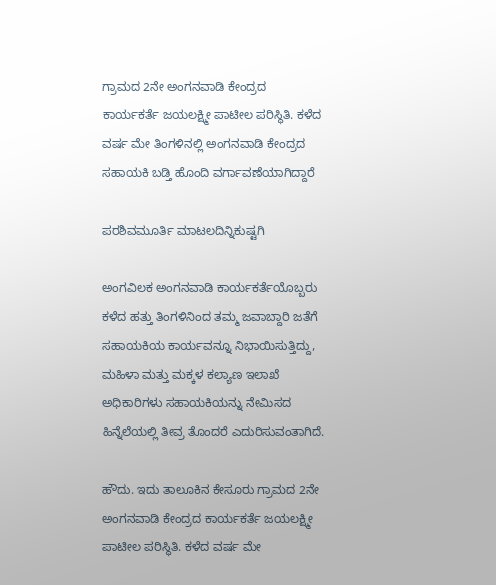ಗ್ರಾಮದ 2ನೇ ಅಂಗನವಾಡಿ ಕೇಂದ್ರದ ಕಾರ್ಯಕರ್ತೆ ಜಯಲಕ್ಷ್ಮೀ ಪಾಟೀಲ ಪರಿಸ್ಥಿತಿ. ಕಳೆದ ವರ್ಷ ಮೇ ತಿಂಗಳಿನಲ್ಲಿ ಅಂಗನವಾಡಿ ಕೇಂದ್ರದ ಸಹಾಯಕಿ ಬಡ್ತಿ ಹೊಂದಿ ವರ್ಗಾವಣೆಯಾಗಿದ್ದಾರೆ

ಪರಶಿವಮೂರ್ತಿ ಮಾಟಲದಿನ್ನಿಕುಷ್ಟಗಿ

ಅಂಗವಿಲಕ ಅಂಗನವಾಡಿ ಕಾರ್ಯಕರ್ತೆಯೊಬ್ಬರು ಕಳೆದ ಹತ್ತು ತಿಂಗಳಿನಿಂದ ತಮ್ಮ ಜವಾಬ್ದಾರಿ ಜತೆಗೆ ಸಹಾಯಕಿಯ ಕಾರ್ಯವನ್ನೂ ನಿಭಾಯಿಸುತ್ತಿದ್ದು, ಮಹಿಳಾ ಮತ್ತು ಮಕ್ಕಳ ಕಲ್ಯಾಣ ಇಲಾಖೆ ಅಧಿಕಾರಿಗಳು ಸಹಾಯಕಿಯನ್ನು ನೇಮಿಸದ ಹಿನ್ನೆಲೆಯಲ್ಲಿ ತೀವ್ರ ತೊಂದರೆ ಎದುರಿಸುವಂತಾಗಿದೆ.

ಹೌದು. ಇದು ತಾಲೂಕಿನ ಕೇಸೂರು ಗ್ರಾಮದ 2ನೇ ಅಂಗನವಾಡಿ ಕೇಂದ್ರದ ಕಾರ್ಯಕರ್ತೆ ಜಯಲಕ್ಷ್ಮೀ ಪಾಟೀಲ ಪರಿಸ್ಥಿತಿ. ಕಳೆದ ವರ್ಷ ಮೇ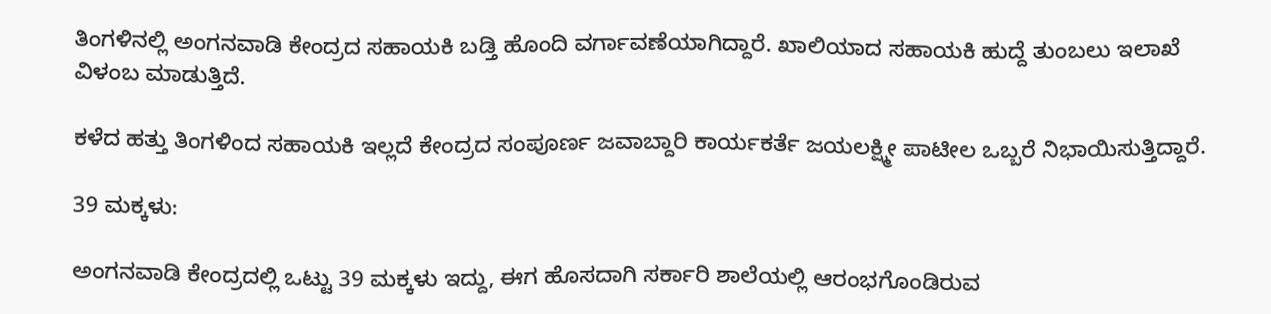ತಿಂಗಳಿನಲ್ಲಿ ಅಂಗನವಾಡಿ ಕೇಂದ್ರದ ಸಹಾಯಕಿ ಬಡ್ತಿ ಹೊಂದಿ ವರ್ಗಾವಣೆಯಾಗಿದ್ದಾರೆ. ಖಾಲಿಯಾದ ಸಹಾಯಕಿ ಹುದ್ದೆ ತುಂಬಲು ಇಲಾಖೆ ವಿಳಂಬ ಮಾಡುತ್ತಿದೆ.

ಕಳೆದ ಹತ್ತು ತಿಂಗಳಿಂದ ಸಹಾಯಕಿ ಇಲ್ಲದೆ ಕೇಂದ್ರದ ಸಂಪೂರ್ಣ ಜವಾಬ್ದಾರಿ ಕಾರ್ಯಕರ್ತೆ ಜಯಲಕ್ಷ್ಮೀ ಪಾಟೀಲ ಒಬ್ಬರೆ ನಿಭಾಯಿಸುತ್ತಿದ್ದಾರೆ.

39 ಮಕ್ಕಳು:

ಅಂಗನವಾಡಿ ಕೇಂದ್ರದಲ್ಲಿ ಒಟ್ಟು 39 ಮಕ್ಕಳು ಇದ್ದು, ಈಗ ಹೊಸದಾಗಿ ಸರ್ಕಾರಿ ಶಾಲೆಯಲ್ಲಿ ಆರಂಭಗೊಂಡಿರುವ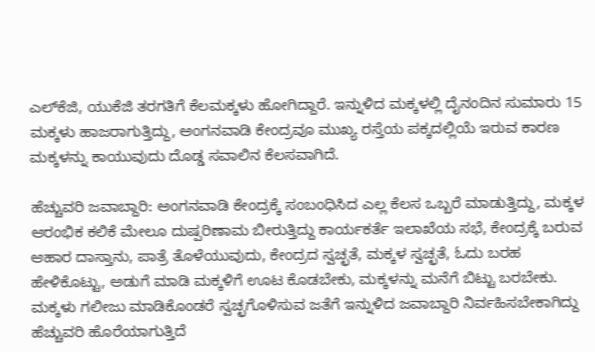ಎಲ್‌ಕೆಜಿ, ಯುಕೆಜಿ ತರಗತಿಗೆ ಕೆಲಮಕ್ಕಳು ಹೋಗಿದ್ದಾರೆ. ಇನ್ನುಳಿದ ಮಕ್ಕಳಲ್ಲಿ ದೈನಂದಿನ ಸುಮಾರು 15 ಮಕ್ಕಳು ಹಾಜರಾಗುತ್ತಿದ್ದು, ಅಂಗನವಾಡಿ ಕೇಂದ್ರವೂ ಮುಖ್ಯ ರಸ್ತೆಯ ಪಕ್ಕದಲ್ಲಿಯೆ ಇರುವ ಕಾರಣ ಮಕ್ಕಳನ್ನು ಕಾಯುವುದು ದೊಡ್ಡ ಸವಾಲಿನ ಕೆಲಸವಾಗಿದೆ.

ಹೆಚ್ಚುವರಿ ಜವಾಬ್ದಾರಿ: ಅಂಗನವಾಡಿ ಕೇಂದ್ರಕ್ಕೆ ಸಂಬಂಧಿಸಿದ ಎಲ್ಲ ಕೆಲಸ ಒಬ್ಬರೆ ಮಾಡುತ್ತಿದ್ದು, ಮಕ್ಕಳ ಆರಂಭಿಕ ಕಲಿಕೆ ಮೇಲೂ ದುಷ್ಪರಿಣಾಮ ಬೀರುತ್ತಿದ್ದು ಕಾರ್ಯಕರ್ತೆ ಇಲಾಖೆಯ ಸಭೆ, ಕೇಂದ್ರಕ್ಕೆ ಬರುವ ಆಹಾರ ದಾಸ್ತಾನು, ಪಾತ್ರೆ ತೊಳೆಯುವುದು, ಕೇಂದ್ರದ ಸ್ವಚ್ಛತೆ, ಮಕ್ಕಳ ಸ್ವಚ್ಛತೆ, ಓದು ಬರಹ ಹೇಳಿಕೊಟ್ಟು, ಅಡುಗೆ ಮಾಡಿ ಮಕ್ಕಳಿಗೆ ಊಟ ಕೊಡಬೇಕು, ಮಕ್ಕಳನ್ನು ಮನೆಗೆ ಬಿಟ್ಟು ಬರಬೇಕು. ಮಕ್ಕಳು ಗಲೀಜು ಮಾಡಿಕೊಂಡರೆ ಸ್ವಚ್ಛಗೊಳಿಸುವ ಜತೆಗೆ ಇನ್ನುಳಿದ ಜವಾಬ್ದಾರಿ ನಿರ್ವಹಿಸಬೇಕಾಗಿದ್ದು ಹೆಚ್ಚುವರಿ ಹೊರೆಯಾಗುತ್ತಿದೆ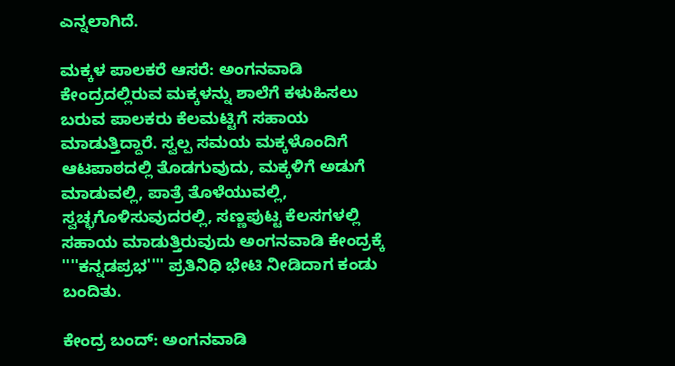ಎನ್ನಲಾಗಿದೆ.

ಮಕ್ಕಳ ಪಾಲಕರೆ ಆಸರೆ: ಅಂಗನವಾಡಿ ಕೇಂದ್ರದಲ್ಲಿರುವ ಮಕ್ಕಳನ್ನು ಶಾಲೆಗೆ ಕಳುಹಿಸಲು ಬರುವ ಪಾಲಕರು ಕೆಲಮಟ್ಟಿಗೆ ಸಹಾಯ ಮಾಡುತ್ತಿದ್ದಾರೆ. ಸ್ವಲ್ಪ ಸಮಯ ಮಕ್ಕಳೊಂದಿಗೆ ಆಟಪಾಠದಲ್ಲಿ ತೊಡಗುವುದು, ಮಕ್ಕಳಿಗೆ ಅಡುಗೆ ಮಾಡುವಲ್ಲಿ, ಪಾತ್ರೆ ತೊಳೆಯುವಲ್ಲಿ, ಸ್ವಚ್ಛಗೊಳಿಸುವುದರಲ್ಲಿ, ಸಣ್ಣಪುಟ್ಟ ಕೆಲಸಗಳಲ್ಲಿ ಸಹಾಯ ಮಾಡುತ್ತಿರುವುದು ಅಂಗನವಾಡಿ ಕೇಂದ್ರಕ್ಕೆ ''''ಕನ್ನಡಪ್ರಭ'''' ಪ್ರತಿನಿಧಿ ಭೇಟಿ ನೀಡಿದಾಗ ಕಂಡು ಬಂದಿತು.

ಕೇಂದ್ರ ಬಂದ್: ಅಂಗನವಾಡಿ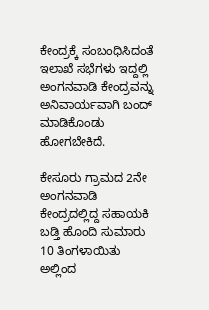ಕೇಂದ್ರಕ್ಕೆ ಸಂಬಂಧಿಸಿದಂತೆ ಇಲಾಖೆ ಸಭೆಗಳು ಇದ್ದಲ್ಲಿ ಅಂಗನವಾಡಿ ಕೇಂದ್ರವನ್ನು ಅನಿವಾರ್ಯವಾಗಿ ಬಂದ್ ಮಾಡಿಕೊಂಡು ಹೋಗಬೇಕಿದೆ.

ಕೇಸೂರು ಗ್ರಾಮದ 2ನೇ ಅಂಗನವಾಡಿ ಕೇಂದ್ರದಲ್ಲಿದ್ದ ಸಹಾಯಕಿ ಬಡ್ತಿ ಹೊಂದಿ ಸುಮಾರು 10 ತಿಂಗಳಾಯಿತು ಅಲ್ಲಿಂದ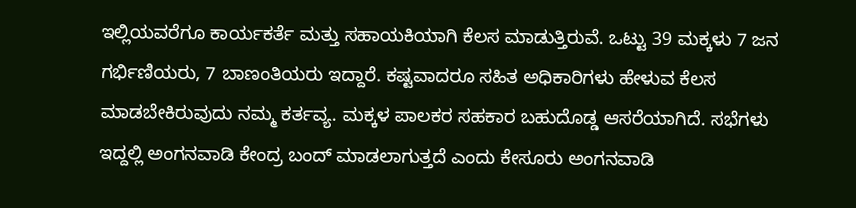ಇಲ್ಲಿಯವರೆಗೂ ಕಾರ್ಯಕರ್ತೆ ಮತ್ತು ಸಹಾಯಕಿಯಾಗಿ ಕೆಲಸ ಮಾಡುತ್ತಿರುವೆ. ಒಟ್ಟು 39 ಮಕ್ಕಳು 7 ಜನ ಗರ್ಭಿಣಿಯರು, 7 ಬಾಣಂತಿಯರು ಇದ್ದಾರೆ. ಕಷ್ಟವಾದರೂ ಸಹಿತ ಅಧಿಕಾರಿಗಳು ಹೇಳುವ ಕೆಲಸ ಮಾಡಬೇಕಿರುವುದು ನಮ್ಮ ಕರ್ತವ್ಯ. ಮಕ್ಕಳ ಪಾಲಕರ ಸಹಕಾರ ಬಹುದೊಡ್ಡ ಆಸರೆಯಾಗಿದೆ. ಸಭೆಗಳು ಇದ್ದಲ್ಲಿ ಅಂಗನವಾಡಿ ಕೇಂದ್ರ ಬಂದ್ ಮಾಡಲಾಗುತ್ತದೆ ಎಂದು ಕೇಸೂರು ಅಂಗನವಾಡಿ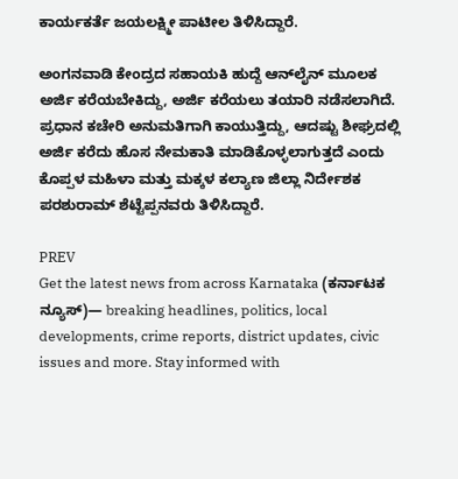ಕಾರ್ಯಕರ್ತೆ ಜಯಲಕ್ಷ್ಮೀ ಪಾಟೀಲ ತಿಳಿಸಿದ್ದಾರೆ.

ಅಂಗನವಾಡಿ ಕೇಂದ್ರದ ಸಹಾಯಕಿ ಹುದ್ದೆ ಆನ್‌ಲೈನ್ ಮೂಲಕ ಅರ್ಜಿ ಕರೆಯಬೇಕಿದ್ದು, ಅರ್ಜಿ ಕರೆಯಲು ತಯಾರಿ ನಡೆಸಲಾಗಿದೆ. ಪ್ರಧಾನ ಕಚೇರಿ ಅನುಮತಿಗಾಗಿ ಕಾಯುತ್ತಿದ್ದು, ಆದಷ್ಟು ಶೀಘ್ರದಲ್ಲಿ ಅರ್ಜಿ ಕರೆದು ಹೊಸ ನೇಮಕಾತಿ ಮಾಡಿಕೊಳ್ಳಲಾಗುತ್ತದೆ ಎಂದು ಕೊಪ್ಪಳ ಮಹಿಳಾ ಮತ್ತು ಮಕ್ಕಳ ಕಲ್ಯಾಣ ಜಿಲ್ಲಾ ನಿರ್ದೇಶಕ ಪರಶುರಾಮ್ ಶೆಟ್ಟೆಪ್ಪನವರು ತಿಳಿಸಿದ್ದಾರೆ.

PREV
Get the latest news from across Karnataka (ಕರ್ನಾಟಕ ನ್ಯೂಸ್)— breaking headlines, politics, local developments, crime reports, district updates, civic issues and more. Stay informed with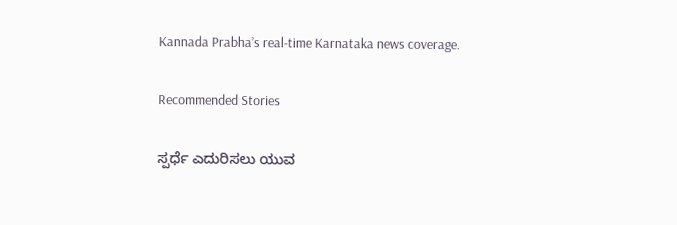Kannada Prabha’s real‑time Karnataka news coverage.

Recommended Stories

ಸ್ಪರ್ಧೆ ಎದುರಿಸಲು ಯುವ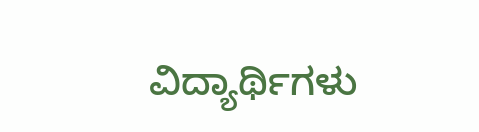ವಿದ್ಯಾರ್ಥಿಗಳು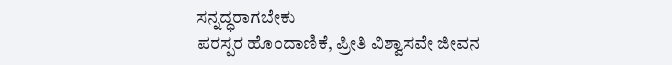ಸನ್ನದ್ಧರಾಗಬೇಕು
ಪರಸ್ಪರ ಹೊಂದಾಣಿಕೆ, ಪ್ರೀತಿ ವಿಶ್ವಾಸವೇ ಜೀವನ